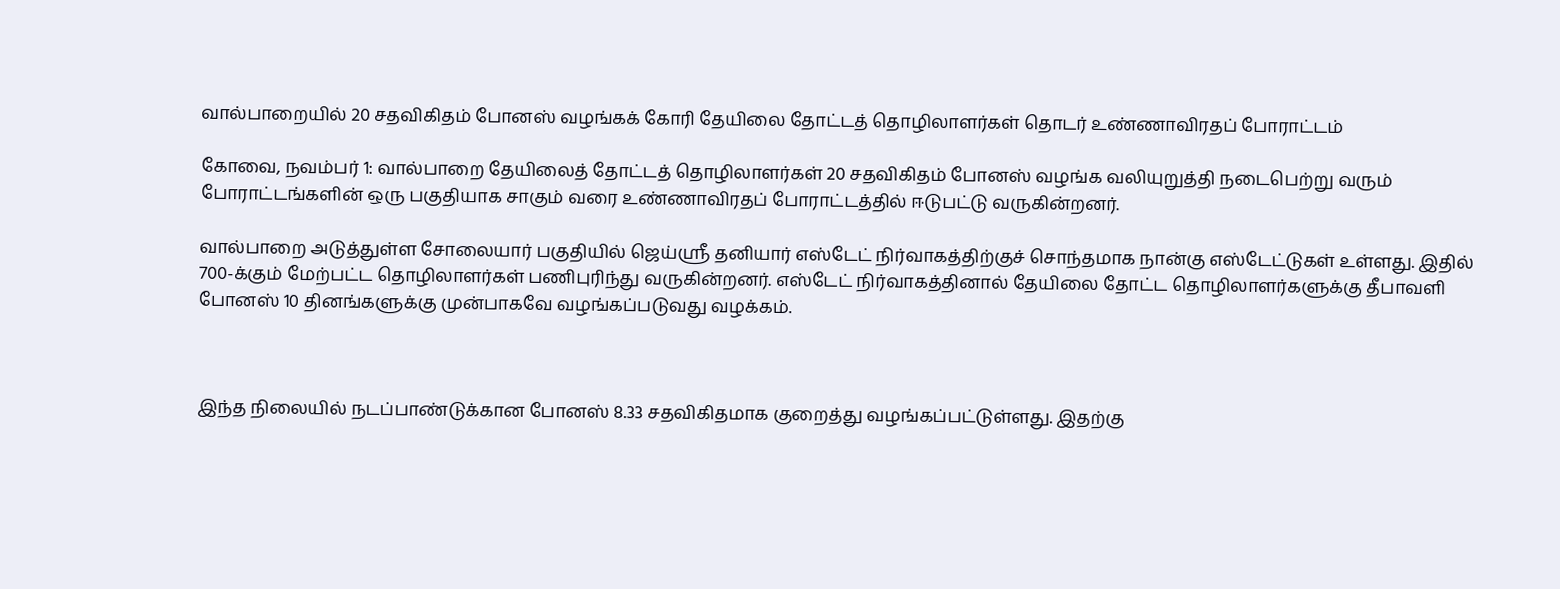வால்பாறையில் 20 சதவிகிதம் போனஸ் வழங்கக் கோரி தேயிலை தோட்டத் தொழிலாளர்கள் தொடர் உண்ணாவிரதப் போராட்டம்

கோவை, நவம்பர் 1: வால்பாறை தேயிலைத் தோட்டத் தொழிலாளர்கள் 20 சதவிகிதம் போனஸ் வழங்க வலியுறுத்தி நடைபெற்று வரும் போராட்டங்களின் ஒரு பகுதியாக சாகும் வரை உண்ணாவிரதப் போராட்டத்தில் ஈடுபட்டு வருகின்றனர்.

வால்பாறை அடுத்துள்ள சோலையார் பகுதியில் ஜெய்ஸ்ரீ தனியார் எஸ்டேட் நிர்வாகத்திற்குச் சொந்தமாக நான்கு எஸ்டேட்டுகள் உள்ளது. இதில் 700-க்கும் மேற்பட்ட தொழிலாளர்கள் பணிபுரிந்து வருகின்றனர். எஸ்டேட் நிர்வாகத்தினால் தேயிலை தோட்ட தொழிலாளர்களுக்கு தீபாவளி போனஸ் 10 தினங்களுக்கு முன்பாகவே வழங்கப்படுவது வழக்கம்.



இந்த நிலையில் நடப்பாண்டுக்கான போனஸ் 8.33 சதவிகிதமாக குறைத்து வழங்கப்பட்டுள்ளது. இதற்கு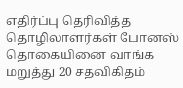எதிர்ப்பு தெரிவித்த தொழிலாளர்கள் போனஸ் தொகையினை வாங்க மறுத்து 20 சதவிகிதம்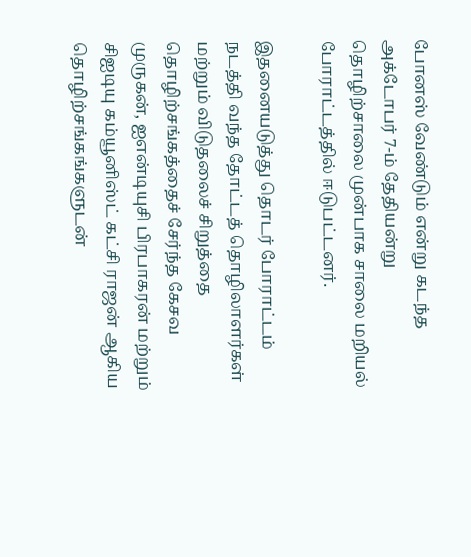போனஸ் வேண்டும் என்று கடந்த அக்டோபர் 7-ம் தேதியன்று தொழிற்சாலை முன்பாக சாலை மறியல் போராட்டத்தில் ஈடுபட்டனர்.

இதனையடுத்து தொடர் போராட்டம் நடத்தி வந்த தோட்டத் தொழிலாளர்கள் மற்றும் விடுதலைச் சிறுத்தை தொழிற்சங்கத்தைச் சேர்ந்த கேசவ முருகன், ஐஎன்டியுசி பிரபாகரன் மற்றும் சிஐடியு கம்யூனிஸ்ட் கட்சி ராஜன் ஆகிய தொழிற்சங்கங்களுடன்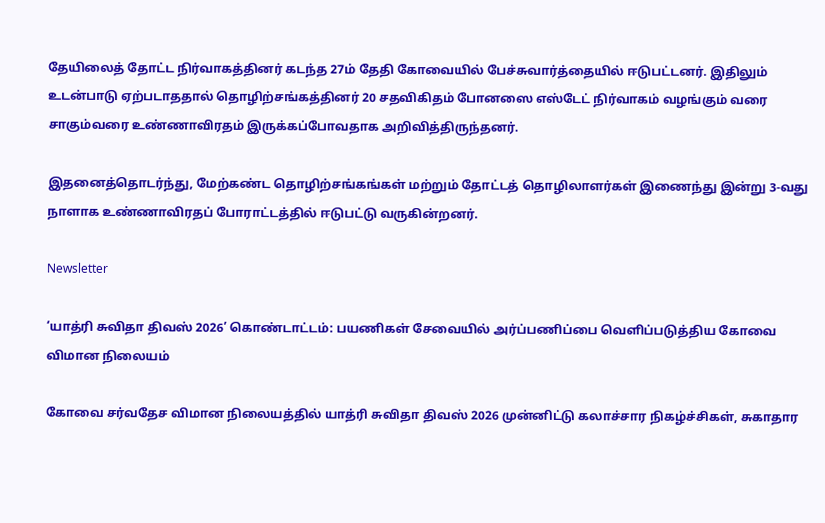தேயிலைத் தோட்ட நிர்வாகத்தினர் கடந்த 27ம் தேதி கோவையில் பேச்சுவார்த்தையில் ஈடுபட்டனர். இதிலும் உடன்பாடு ஏற்படாததால் தொழிற்சங்கத்தினர் 20 சதவிகிதம் போனஸை எஸ்டேட் நிர்வாகம் வழங்கும் வரை சாகும்வரை உண்ணாவிரதம் இருக்கப்போவதாக அறிவித்திருந்தனர்.

இதனைத்தொடர்ந்து, மேற்கண்ட தொழிற்சங்கங்கள் மற்றும் தோட்டத் தொழிலாளர்கள் இணைந்து இன்று 3-வது நாளாக உண்ணாவிரதப் போராட்டத்தில் ஈடுபட்டு வருகின்றனர்.

Newsletter

‘யாத்ரி சுவிதா திவஸ் 2026’ கொண்டாட்டம்: பயணிகள் சேவையில் அர்ப்பணிப்பை வெளிப்படுத்திய கோவை விமான நிலையம்

கோவை சர்வதேச விமான நிலையத்தில் யாத்ரி சுவிதா திவஸ் 2026 முன்னிட்டு கலாச்சார நிகழ்ச்சிகள், சுகாதார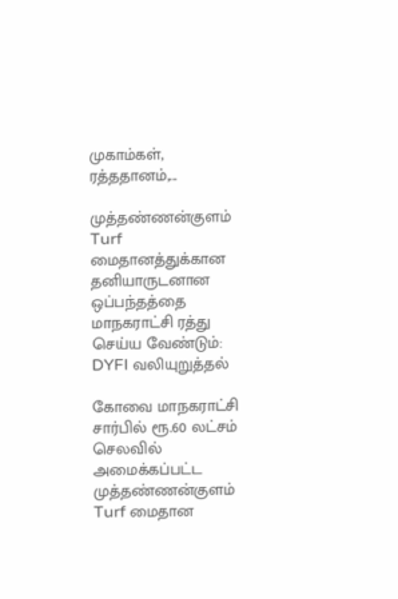முகாம்கள், ரத்ததானம்,...

முத்தண்ணன்குளம் Turf மைதானத்துக்கான தனியாருடனான ஒப்பந்தத்தை மாநகராட்சி ரத்து செய்ய வேண்டும்: DYFI வலியுறுத்தல்

கோவை மாநகராட்சி சார்பில் ரூ.60 லட்சம் செலவில் அமைக்கப்பட்ட முத்தண்ணன்குளம் Turf மைதான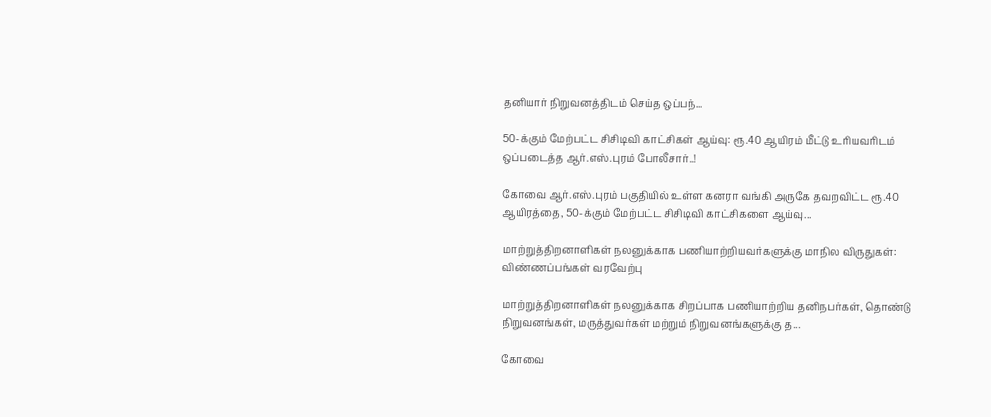தனியார் நிறுவனத்திடம் செய்த ஒப்பந்...

50-க்கும் மேற்பட்ட சிசிடிவி காட்சிகள் ஆய்வு: ரூ.40 ஆயிரம் மீட்டு உரியவரிடம் ஒப்படைத்த ஆர்.எஸ்.புரம் போலீசார்..!

கோவை ஆர்.எஸ்.புரம் பகுதியில் உள்ள கனரா வங்கி அருகே தவறவிட்ட ரூ.40 ஆயிரத்தை, 50-க்கும் மேற்பட்ட சிசிடிவி காட்சிகளை ஆய்வு...

மாற்றுத்திறனாளிகள் நலனுக்காக பணியாற்றியவர்களுக்கு மாநில விருதுகள்: விண்ணப்பங்கள் வரவேற்பு

மாற்றுத்திறனாளிகள் நலனுக்காக சிறப்பாக பணியாற்றிய தனிநபர்கள், தொண்டு நிறுவனங்கள், மருத்துவர்கள் மற்றும் நிறுவனங்களுக்கு த...

கோவை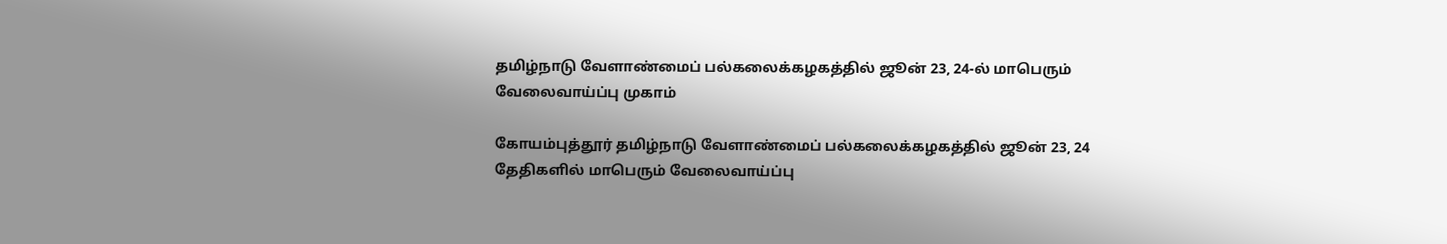தமிழ்நாடு வேளாண்மைப் பல்கலைக்கழகத்தில் ஜூன் 23, 24-ல் மாபெரும் வேலைவாய்ப்பு முகாம்

கோயம்புத்தூர் தமிழ்நாடு வேளாண்மைப் பல்கலைக்கழகத்தில் ஜூன் 23, 24 தேதிகளில் மாபெரும் வேலைவாய்ப்பு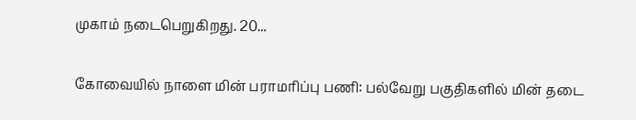முகாம் நடைபெறுகிறது. 20...

கோவையில் நாளை மின் பராமரிப்பு பணி: பல்வேறு பகுதிகளில் மின் தடை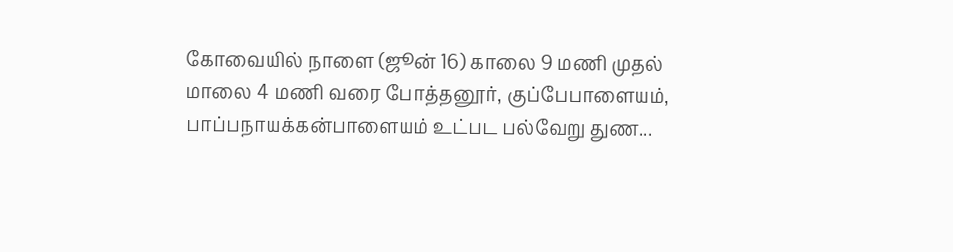கோவையில் நாளை (ஜூன் 16) காலை 9 மணி முதல் மாலை 4 மணி வரை போத்தனூர், குப்பேபாளையம், பாப்பநாயக்கன்பாளையம் உட்பட பல்வேறு துண...